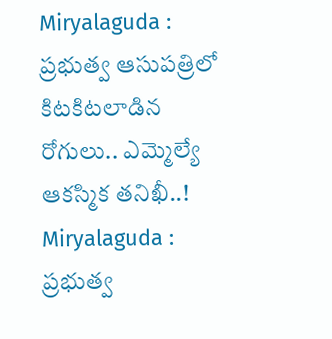Miryalaguda : ప్రభుత్వ ఆసుపత్రిలో కిటకిటలాడిన రోగులు.. ఎమ్మెల్యే ఆకస్మిక తనిఖీ..!
Miryalaguda : ప్రభుత్వ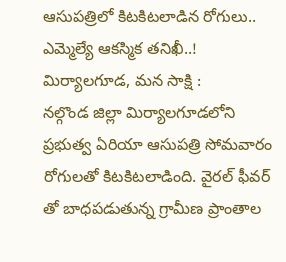ఆసుపత్రిలో కిటకిటలాడిన రోగులు.. ఎమ్మెల్యే ఆకస్మిక తనిఖీ..!
మిర్యాలగూడ, మన సాక్షి :
నల్గొండ జిల్లా మిర్యాలగూడలోని ప్రభుత్వ ఏరియా ఆసుపత్రి సోమవారం రోగులతో కిటకిటలాడింది. వైరల్ ఫీవర్ తో బాధపడుతున్న గ్రామీణ ప్రాంతాల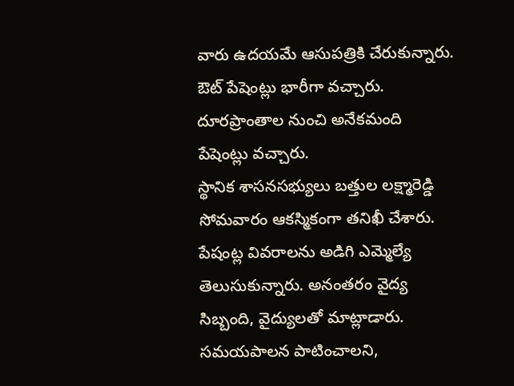వారు ఉదయమే ఆసుపత్రికి చేరుకున్నారు. ఔట్ పేషెంట్లు భారీగా వచ్చారు. దూరప్రాంతాల నుంచి అనేకమంది పేషెంట్లు వచ్చారు.
స్థానిక శాసనసభ్యులు బత్తుల లక్ష్మారెడ్డి సోమవారం ఆకస్మికంగా తనిఖీ చేశారు. పేషంట్ల వివరాలను అడిగి ఎమ్మెల్యే తెలుసుకున్నారు. అనంతరం వైద్య సిబ్బంది, వైద్యులతో మాట్లాడారు. సమయపాలన పాటించాలని,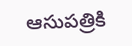ఆసుపత్రికి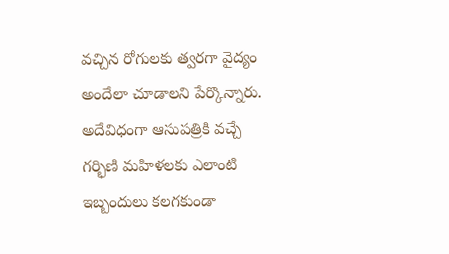వచ్చిన రోగులకు త్వరగా వైద్యం అందేలా చూడాలని పేర్కొన్నారు.
అదేవిధంగా ఆసుపత్రికి వచ్చే గర్భిణి మహిళలకు ఎలాంటి ఇబ్బందులు కలగకుండా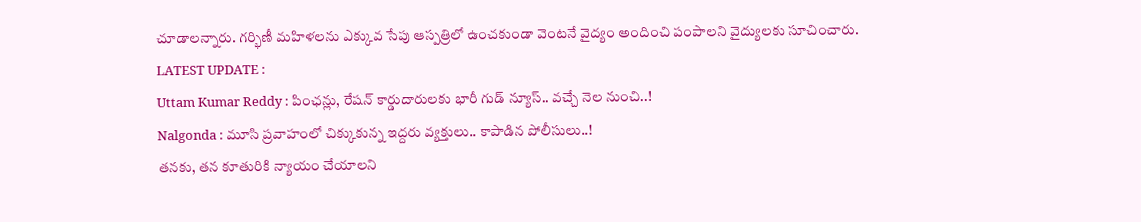చూడాలన్నారు. గర్భిణీ మహిళలను ఎక్కువ సేపు ఆస్పత్రిలో ఉంచకుండా వెంటనే వైద్యం అందించి పంపాలని వైద్యులకు సూచించారు.
LATEST UPDATE :
Uttam Kumar Reddy : పింఛన్లు, రేషన్ కార్డుదారులకు భారీ గుడ్ న్యూస్.. వచ్చే నెల నుంచి..!
Nalgonda : మూసి ప్రవాహంలో చిక్కుకున్న ఇద్దరు వ్యక్తులు.. కాపాడిన పోలీసులు..!
తనకు, తన కూతురికి న్యాయం చేయాలని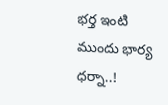భర్త ఇంటి ముందు భార్య ధర్నా..!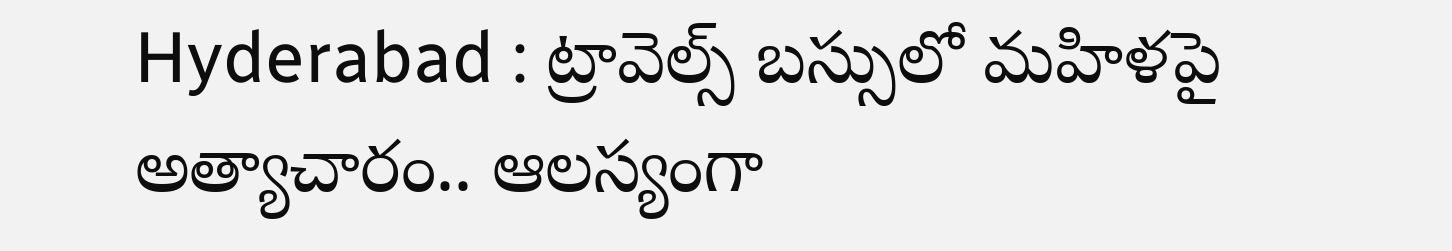Hyderabad : ట్రావెల్స్ బస్సులో మహిళపై అత్యాచారం.. ఆలస్యంగా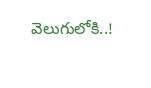వెలుగులోకి..!